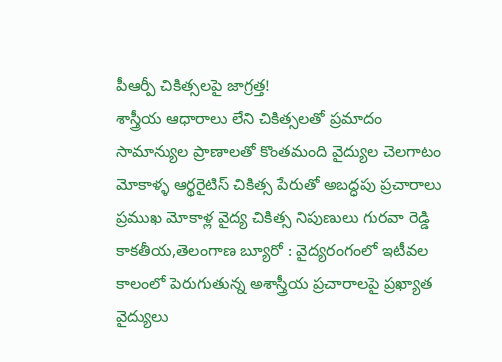పీఆర్పీ చికిత్సలపై జాగ్రత్త!
శాస్త్రీయ ఆధారాలు లేని చికిత్సలతో ప్రమాదం
సామాన్యుల ప్రాణాలతో కొంతమంది వైద్యుల చెలగాటం
మోకాళ్ళ ఆర్థరైటిస్ చికిత్స పేరుతో అబద్ధపు ప్రచారాలు
ప్రముఖ మోకాళ్ల వైద్య చికిత్స నిపుణులు గురవా రెడ్డి
కాకతీయ,తెలంగాణ బ్యూరో : వైద్యరంగంలో ఇటీవల కాలంలో పెరుగుతున్న అశాస్త్రీయ ప్రచారాలపై ప్రఖ్యాత వైద్యులు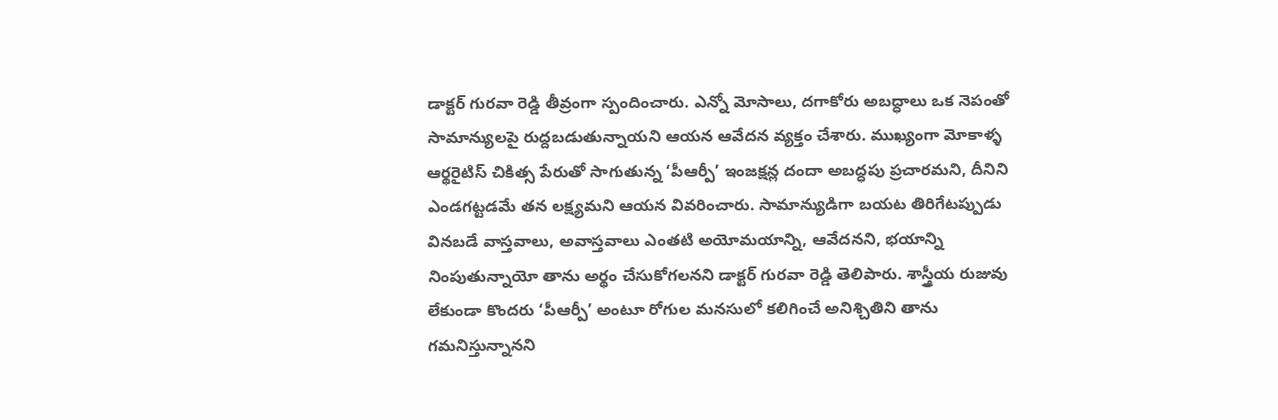డాక్టర్ గురవా రెడ్డి తీవ్రంగా స్పందించారు. ఎన్నో మోసాలు, దగాకోరు అబద్ధాలు ఒక నెపంతో సామాన్యులపై రుద్దబడుతున్నాయని ఆయన ఆవేదన వ్యక్తం చేశారు. ముఖ్యంగా మోకాళ్ళ ఆర్థరైటిస్ చికిత్స పేరుతో సాగుతున్న ‘పీఆర్పీ’ ఇంజక్షన్ల దందా అబద్ధపు ప్రచారమని, దీనిని ఎండగట్టడమే తన లక్ష్యమని ఆయన వివరించారు. సామాన్యుడిగా బయట తిరిగేటప్పుడు వినబడే వాస్తవాలు, అవాస్తవాలు ఎంతటి అయోమయాన్ని, ఆవేదనని, భయాన్ని నింపుతున్నాయో తాను అర్థం చేసుకోగలనని డాక్టర్ గురవా రెడ్డి తెలిపారు. శాస్త్రీయ రుజువు లేకుండా కొందరు ‘పీఆర్పీ’ అంటూ రోగుల మనసులో కలిగించే అనిశ్చితిని తాను గమనిస్తున్నానని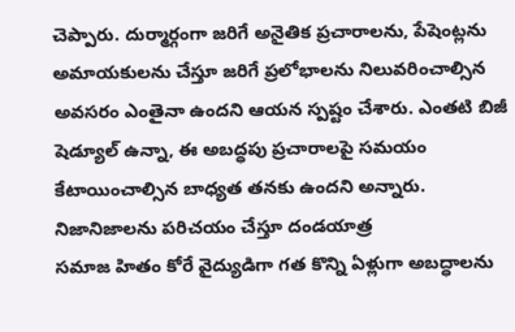చెప్పారు. దుర్మార్గంగా జరిగే అనైతిక ప్రచారాలను, పేషెంట్లను అమాయకులను చేస్తూ జరిగే ప్రలోభాలను నిలువరించాల్సిన అవసరం ఎంతైనా ఉందని ఆయన స్పష్టం చేశారు. ఎంతటి బిజీ షెడ్యూల్ ఉన్నా, ఈ అబద్ధపు ప్రచారాలపై సమయం కేటాయించాల్సిన బాధ్యత తనకు ఉందని అన్నారు.
నిజానిజాలను పరిచయం చేస్తూ దండయాత్ర
సమాజ హితం కోరే వైద్యుడిగా గత కొన్ని ఏళ్లుగా అబద్ధాలను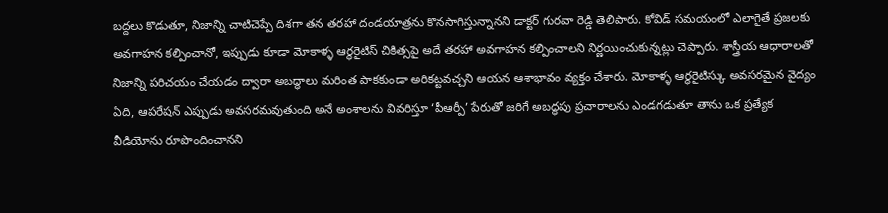బద్దలు కొడుతూ, నిజాన్ని చాటిచెప్పే దిశగా తన తరహా దండయాత్రను కొనసాగిస్తున్నానని డాక్టర్ గురవా రెడ్డి తెలిపారు. కోవిడ్ సమయంలో ఎలాగైతే ప్రజలకు అవగాహన కల్పించానో, ఇప్పుడు కూడా మోకాళ్ళ ఆర్థరైటిస్ చికిత్సపై అదే తరహా అవగాహన కల్పించాలని నిర్ణయించుకున్నట్లు చెప్పారు. శాస్త్రీయ ఆధారాలతో నిజాన్ని పరిచయం చేయడం ద్వారా అబద్ధాలు మరింత పాకకుండా అరికట్టవచ్చని ఆయన ఆశాభావం వ్యక్తం చేశారు. మోకాళ్ళ ఆర్థరైటిస్కు అవసరమైన వైద్యం ఏది, ఆపరేషన్ ఎప్పుడు అవసరమవుతుంది అనే అంశాలను వివరిస్తూ ‘పీఆర్పీ’ పేరుతో జరిగే అబద్ధపు ప్రచారాలను ఎండగడుతూ తాను ఒక ప్రత్యేక వీడియోను రూపొందించానని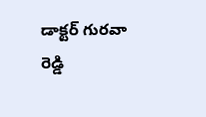డాక్టర్ గురవా రెడ్డి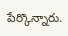పేర్కొన్నారు.